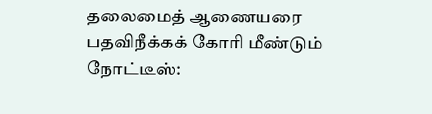தலைமைத் ஆணையரை பதவிநீக்கக் கோரி மீண்டும் நோட்டீஸ்: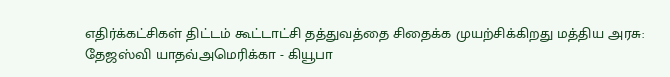எதிர்க்கட்சிகள் திட்டம் கூட்டாட்சி தத்துவத்தை சிதைக்க முயற்சிக்கிறது மத்திய அரசு: தேஜஸ்வி யாதவ்அமெரிக்கா - கியூபா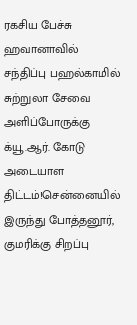ரகசிய பேச்சு ஹவானாவில் சந்திப்பு பஹல்காமில் சுற்றுலா சேவை அளிப்போருக்கு க்யூ.ஆர். கோடு அடையாள திட்டம்!சென்னையில் இருந்து போத்தனூர், குமரிக்கு சிறப்பு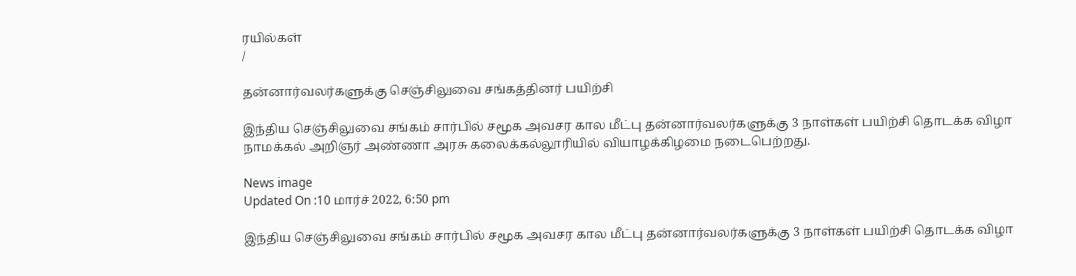ரயில்கள்
/

தன்னார்வலர்களுக்கு செஞ்சிலுவை சங்கத்தினர் பயிற்சி

இந்திய செஞ்சிலுவை சங்கம் சார்பில் சமூக அவசர கால மீட்பு தன்னார்வலர்களுக்கு 3 நாள்கள் பயிற்சி தொடக்க விழா நாமக்கல் அறிஞர் அண்ணா அரசு கலைக்கல்லூரியில் வியாழக்கிழமை நடைபெற்றது.

News image
Updated On :10 மார்ச் 2022, 6:50 pm

இந்திய செஞ்சிலுவை சங்கம் சார்பில் சமூக அவசர கால மீட்பு தன்னார்வலர்களுக்கு 3 நாள்கள் பயிற்சி தொடக்க விழா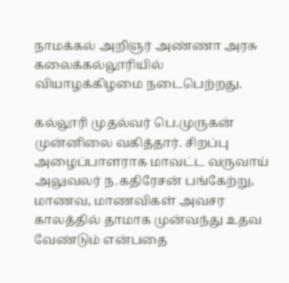நாமக்கல் அறிஞர் அண்ணா அரசு கலைக்கல்லூரியில் வியாழக்கிழமை நடைபெற்றது.

கல்லூரி முதல்வர் பெ.முருகன் முன்னிலை வகித்தார். சிறப்பு அழைப்பாளராக மாவட்ட வருவாய் அலுவலர் ந.கதிரேசன் பங்கேற்று, மாணவ, மாணவிகள் அவசர காலத்தில் தாமாக முன்வந்து உதவ வேண்டும் என்பதை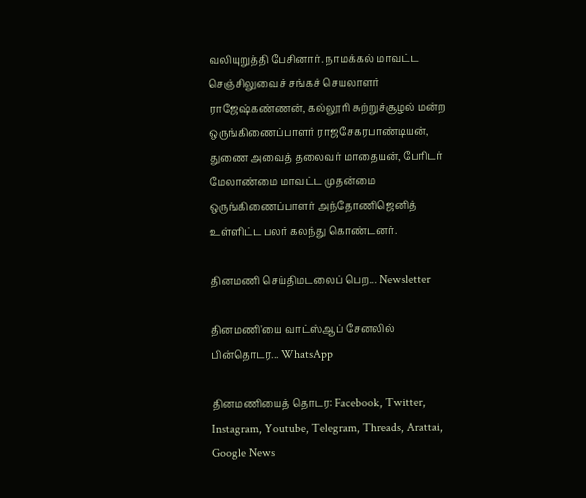வலியுறுத்தி பேசினார். நாமக்கல் மாவட்ட செஞ்சிலுவைச் சங்கச் செயலாளர் ராஜேஷ்கண்ணன், கல்லூரி சுற்றுச்சூழல் மன்ற ஒருங்கிணைப்பாளர் ராஜசேகரபாண்டியன், துணை அவைத் தலைவர் மாதையன், பேரிடர் மேலாண்மை மாவட்ட முதன்மை ஒருங்கிணைப்பாளர் அந்தோணிஜெனித் உள்ளிட்ட பலர் கலந்து கொண்டனர்.

தினமணி செய்திமடலைப் பெற... Newsletter

தினமணி'யை வாட்ஸ்ஆப் சேனலில் பின்தொடர... WhatsApp

தினமணியைத் தொடர: Facebook, Twitter, Instagram, Youtube, Telegram, Threads, Arattai, Google News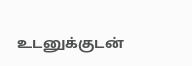உடனுக்குடன்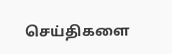செய்திகளை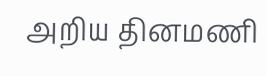அறிய தினமணி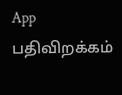App பதிவிறக்கம்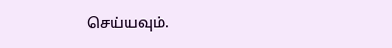செய்யவும்.